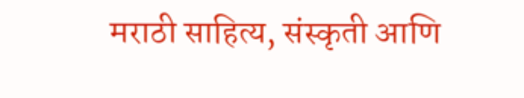मराठी साहित्य, संस्कृती आणि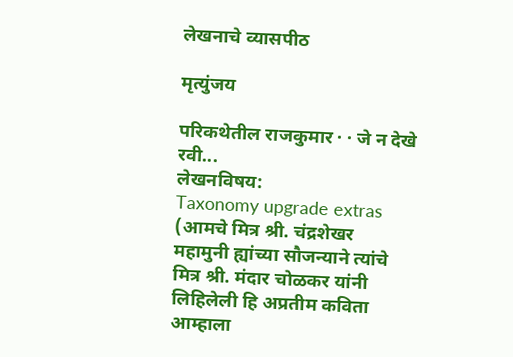लेखनाचे व्यासपीठ

मृत्युंजय

परिकथेतील राजकुमार · · जे न देखे रवी...
लेखनविषय:
Taxonomy upgrade extras
(आमचे मित्र श्री. चंद्रशेखर महामुनी ह्यांच्या सौजन्याने त्यांचे मित्र श्री. मंदार चोळकर यांनी लिहिलेली हि अप्रतीम कविता आम्हाला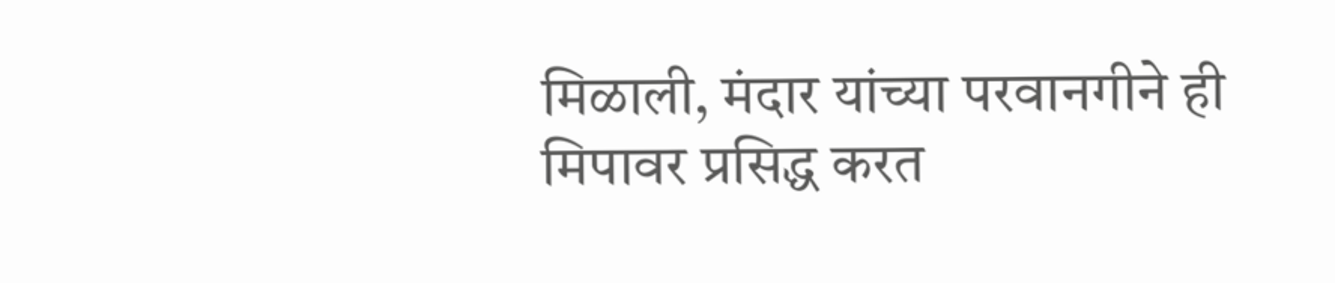मिळाली, मंदार यांच्या परवानगीने ही मिपावर प्रसिद्ध करत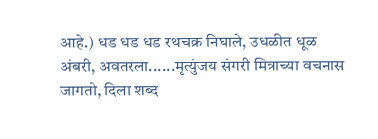आहे.) धड धड धड रथचक्र निघाले, उधळीत धूळ अंबरी, अवतरला......मृत्युंजय संगरी मित्राच्या वचनास जागतो, दिला शब्द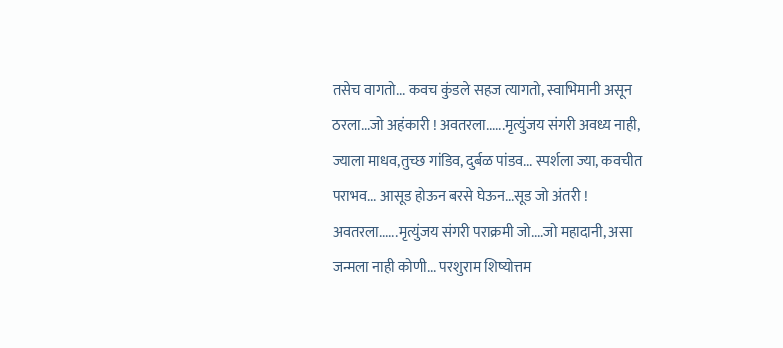तसेच वागतो... कवच कुंडले सहज त्यागतो, स्वाभिमानी असून ठरला...जो अहंकारी ! अवतरला......मृत्युंजय संगरी अवध्य नाही, ज्याला माधव,तुच्छ गांडिव, दुर्बळ पांडव... स्पर्शला ज्या, कवचीत पराभव... आसूड होऊन बरसे घेऊन...सूड जो अंतरी ! अवतरला......मृत्युंजय संगरी पराक्रमी जो....जो महादानी, असा जन्मला नाही कोणी... परशुराम शिष्योत्तम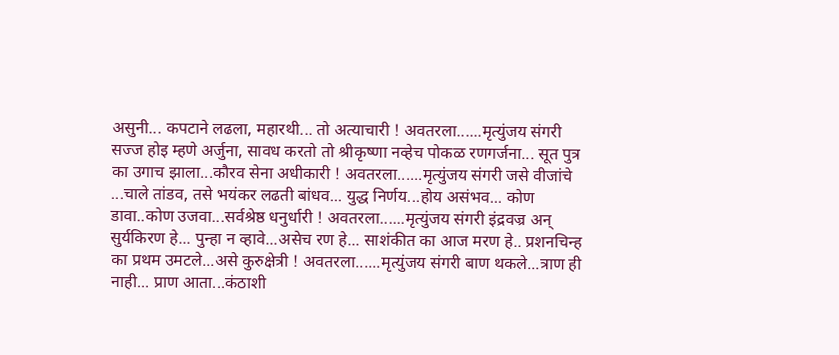असुनी... कपटाने लढला, महारथी... तो अत्याचारी ! अवतरला......मृत्युंजय संगरी सज्ज होइ म्हणे अर्जुना, सावध करतो तो श्रीकृष्णा नव्हेच पोकळ रणगर्जना... सूत पुत्र का उगाच झाला...कौरव सेना अधीकारी ! अवतरला......मृत्युंजय संगरी जसे वीजांचे ...चाले तांडव, तसे भयंकर लढती बांधव... युद्ध निर्णय...होय असंभव... कोण डावा..कोण उजवा...सर्वश्रेष्ठ धनुर्धारी ! अवतरला......मृत्युंजय संगरी इंद्रवज्र अन् सुर्यकिरण हे... पुन्हा न व्हावे...असेच रण हे... साशंकीत का आज मरण हे.. प्रशनचिन्ह का प्रथम उमटले...असे कुरुक्षेत्री ! अवतरला......मृत्युंजय संगरी बाण थकले...त्राण ही नाही... प्राण आता...कंठाशी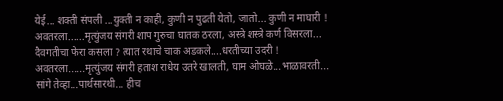येई... शक्ती संपली ...युक्ती न काही, कुणी न पुढती येतो, जातो... कुणी न माघारी ! अवतरला......मृत्युंजय संगरी शाप गुरुचा घातक ठरला, अस्त्रे शस्त्रे कर्ण विसरला... दैवगतीचा फेरा कसला ? त्यात रथाचे चाक अडकले....धरतीच्या उदरी ! अवतरला......मृत्युंजय संगरी हताश राधेय उतरे खालती, घाम ओघळे...भाळावरती... सांगे तेव्हा...पार्थसारथी... हीच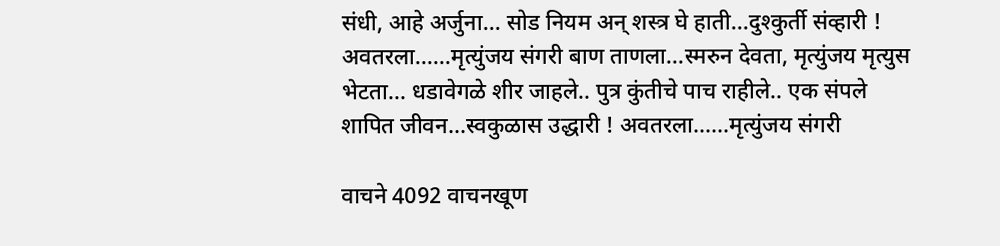संधी, आहे अर्जुना... सोड नियम अन् शस्त्र घे हाती...दुश्कुर्ती संव्हारी ! अवतरला......मृत्युंजय संगरी बाण ताणला...स्मरुन देवता, मृत्युंजय मृत्युस भेटता... धडावेगळे शीर जाहले.. पुत्र कुंतीचे पाच राहीले.. एक संपले शापित जीवन...स्वकुळास उद्धारी ! अवतरला......मृत्युंजय संगरी

वाचने 4092 वाचनखूण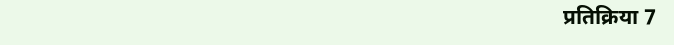प्रतिक्रिया 7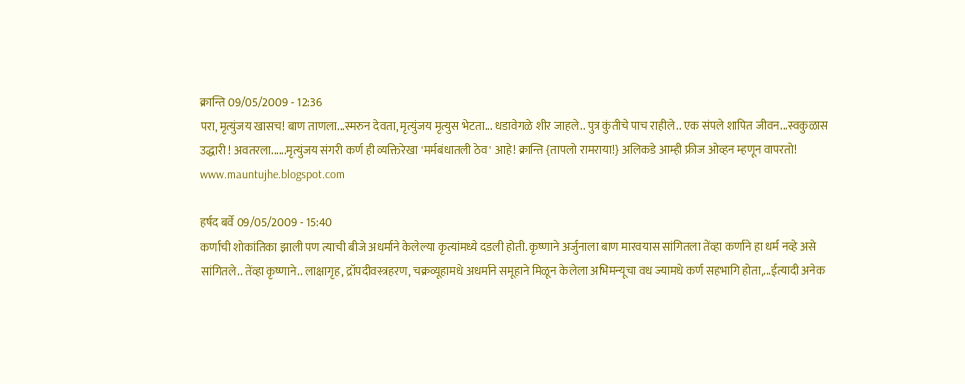क्रान्ति 09/05/2009 - 12:36
परा, मृत्युंजय खासच! बाण ताणला...स्मरुन देवता, मृत्युंजय मृत्युस भेटता... धडावेगळे शीर जाहले.. पुत्र कुंतीचे पाच राहीले.. एक संपले शापित जीवन...स्वकुळास उद्धारी ! अवतरला......मृत्युंजय संगरी कर्ण ही व्यक्तिरेखा 'मर्मबंधातली ठेव' आहे! क्रान्ति {तापलो रामराया!} अलिकडे आम्ही फ्रीज ओव्हन म्हणून वापरतो! www.mauntujhe.blogspot.com

हर्षद बर्वे 09/05/2009 - 15:40
कर्णाची शोकांतिका झाली पण त्याची बीजे अधर्माने केलेल्या कृत्यांमध्ये दडली होती. कृष्णाने अर्जुनाला बाण मारवयास सांगितला तेंव्हा कर्णाने हा धर्म नव्हे असे सांगितले.. तेंव्हा कृष्णाने.. लाक्षागृह, द्रॉपदीवस्त्रहरण, चक्रव्यूहामधे अधर्माने समूहाने मिळून केलेला अभिमन्यूचा वध ज्यामधे कर्ण सहभागि होता,...ईत्यादी अनेक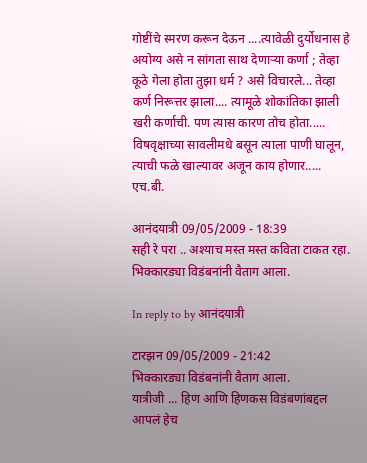गोष्टींचे स्मरण करून देऊन ....त्यावेळी दुर्योधनास हे अयोग्य असे न सांगता साथ देणार्‍या कर्णा ; तेव्हा कूठे गेला होता तुझा धर्म ? असे विचारले... तेव्हा कर्ण निरूत्तर झाला.... त्यामूळे शोकांतिका झाली खरी कर्णाची. पण त्यास कारण तोच होता..... विषवृक्षाच्या सावलीमधे बसून त्याला पाणी घालून, त्याची फळे खाल्यावर अजून काय होणार..... एच.बी.

आनंदयात्री 09/05/2009 - 18:39
सही रे परा .. अश्याच मस्त मस्त कविता टाकत रहा. भिक्कारड्या विडंबनांनी वैताग आला.

In reply to by आनंदयात्री

टारझन 09/05/2009 - 21:42
भिक्कारड्या विडंबनांनी वैताग आला.
यात्रीजी ... हिण आणि हिणकस विडंबणांबद्दल आपलं हेच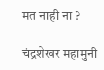मत नाही ना ?

चंद्रशेखर महामुनी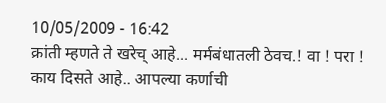10/05/2009 - 16:42
क्रांती म्हणते ते खरेच् आहे... मर्मबंधातली ठेवच.! वा ! परा ! काय दिसते आहे.. आपल्या कर्णाची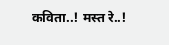कविता..! मस्त रे..!